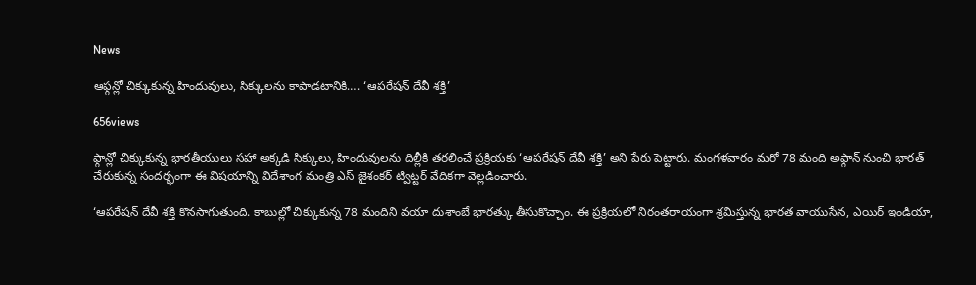News

ఆఫ్గన్లో చిక్కుకున్న హిందువులు, సిక్కులను కాపాడటానికి…. ‘ఆపరేషన్ దేవీ శక్తి’

656views

ఫ్గాన్లో చిక్కుకున్న భారతీయులు సహా అక్కడి సిక్కులు, హిందువులను దిల్లీకి తరలించే ప్రక్రియకు ‘ఆపరేషన్ దేవీ శక్తి’ అని పేరు పెట్టారు. మంగళవారం మరో 78 మంది అఫ్గాన్ నుంచి భారత్ చేరుకున్న సందర్భంగా ఈ విషయాన్ని విదేశాంగ మంత్రి ఎస్ జైశంకర్ ట్విట్టర్ వేదికగా వెల్లడించారు.

‘ఆపరేషన్ దేవీ శక్తి కొనసాగుతుంది. కాబుల్లో చిక్కుకున్న 78 మందిని వయా దుశాంబే భారత్కు తీసుకొచ్చాం. ఈ ప్రక్రియలో నిరంతరాయంగా శ్రమిస్తున్న భారత వాయుసేన, ఎయిర్ ఇండియా,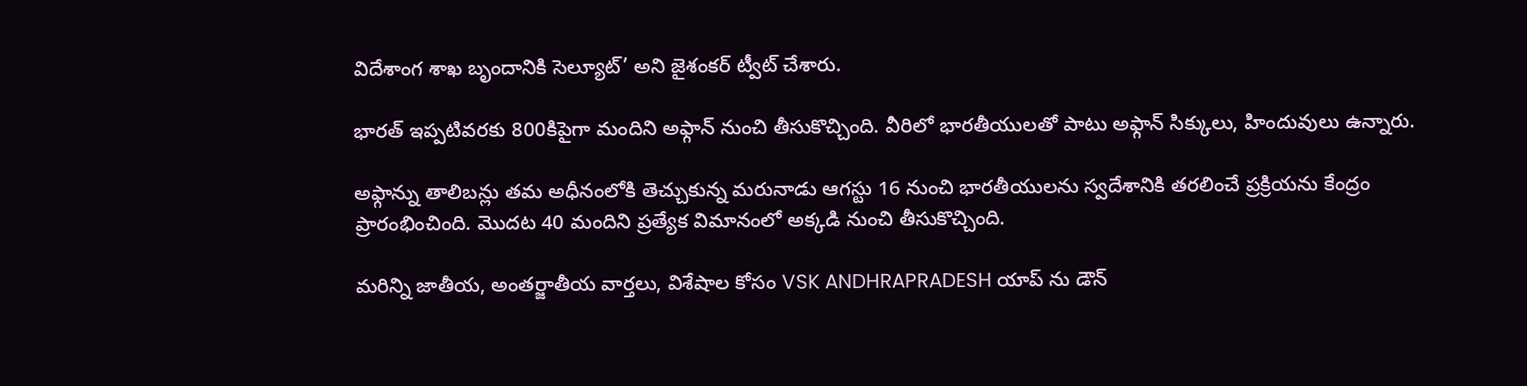విదేశాంగ శాఖ బృందానికి సెల్యూట్’ అని జైశంకర్ ట్వీట్ చేశారు.

భారత్ ఇప్పటివరకు 800కిపైగా మందిని అఫ్గాన్ నుంచి తీసుకొచ్చింది. వీరిలో భారతీయులతో పాటు అఫ్గాన్ సిక్కులు, హిందువులు ఉన్నారు.

అఫ్గాన్ను తాలిబన్లు తమ అధీనంలోకి తెచ్చుకున్న మరునాడు ఆగస్టు 16 నుంచి భారతీయులను స్వదేశానికి తరలించే ప్రక్రియను కేంద్రం ప్రారంభించింది. మొదట 40 మందిని ప్రత్యేక విమానంలో అక్కడి నుంచి తీసుకొచ్చింది.

మరిన్ని జాతీయ, అంతర్జాతీయ వార్తలు, విశేషాల కోసం VSK ANDHRAPRADESH యాప్ ను డౌన్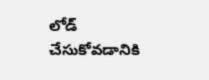లోడ్ చేసుకోవడానికి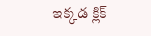ఇక్కడ క్లిక్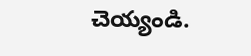చెయ్యండి.